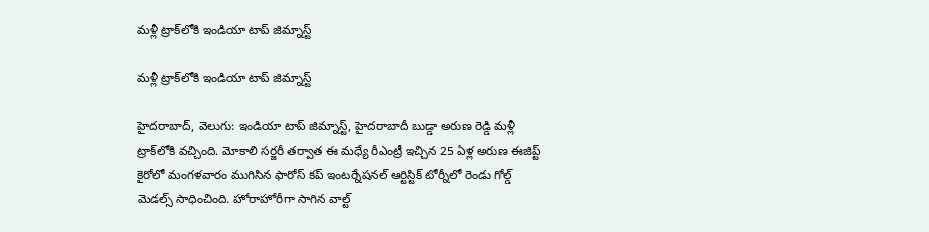మళ్లీ ట్రాక్‌‌‌‌‌‌‌‌లోకి ఇండియా టాప్‌‌‌‌‌‌‌‌ జిమ్నాస్ట్‌‌‌‌‌‌‌‌

మళ్లీ ట్రాక్‌‌‌‌‌‌‌‌లోకి ఇండియా టాప్‌‌‌‌‌‌‌‌ జిమ్నాస్ట్‌‌‌‌‌‌‌‌

హైదరాబాద్‌‌‌‌‌‌‌‌, వెలుగు: ఇండియా టాప్‌‌‌‌‌‌‌‌ జిమ్నాస్ట్‌‌‌‌‌‌‌‌, హైదరాబాదీ బుడ్డా అరుణ రెడ్డి మళ్లీ ట్రాక్‌‌‌‌‌‌‌‌లోకి వచ్చింది. మోకాలి సర్జరీ తర్వాత ఈ మధ్యే రీఎంట్రీ ఇచ్చిన 25 ఏళ్ల అరుణ ఈజిప్ట్‌‌‌‌‌‌‌‌ కైరోలో మంగళవారం ముగిసిన ఫారోస్‌‌‌‌‌‌‌‌ కప్‌‌‌‌‌‌‌‌ ఇంటర్నేషనల్‌‌‌‌‌‌‌‌ ఆర్టిస్టిక్‌‌‌‌‌‌‌‌ టోర్నీలో రెండు గోల్డ్‌‌‌‌‌‌‌‌ మెడల్స్‌‌‌‌‌‌‌‌ సాధించింది. హోరాహోరీగా సాగిన వాల్ట్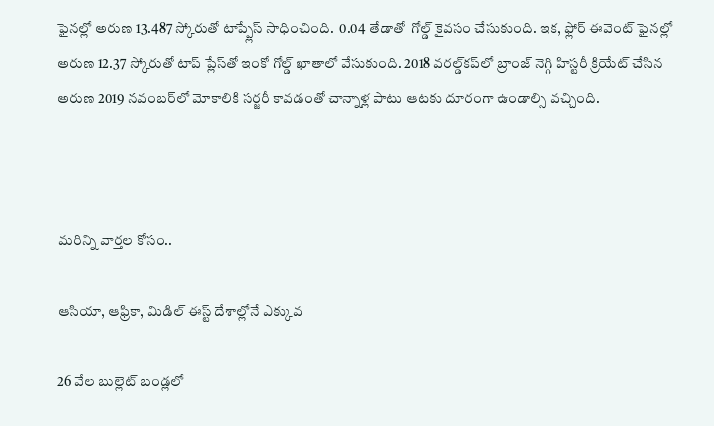ఫైనల్లో అరుణ 13.487 స్కోరుతో టాప్ప్లేస్‌‌‌‌‌‌‌‌ సాధించింది.  0.04 తేడాతో  గోల్డ్‌‌‌‌‌‌‌‌ కైవసం చేసుకుంది. ఇక, ఫ్లోర్‌‌‌‌‌‌‌‌ ఈవెంట్‌‌‌‌‌‌‌‌ ఫైనల్లో అరుణ 12.37 స్కోరుతో టాప్‌‌‌‌‌‌‌‌ ప్లేస్‌‌‌‌‌‌‌‌తో ఇంకో గోల్డ్‌‌‌‌‌‌‌‌ ఖాతాలో వేసుకుంది. 2018 వరల్డ్‌‌‌‌‌‌‌‌కప్‌‌‌‌‌‌‌‌లో బ్రాంజ్‌‌‌‌‌‌‌‌ నెగ్గి హిస్టరీ క్రియేట్ చేసిన  అరుణ 2019 నవంబర్‌‌‌‌‌‌‌‌లో మోకాలికి సర్జరీ కావడంతో చాన్నాళ్ల పాటు ఆటకు దూరంగా ఉండాల్సి వచ్చింది.



మరిన్ని వార్తల కోసం..

ఆసియా, ఆఫ్రికా, మిడిల్ ఈస్ట్ దేశాల్లోనే ఎక్కువ

26 వేల బుల్లెట్‌‌ బండ్లలో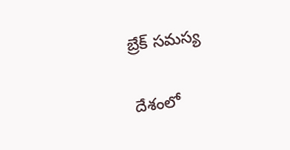బ్రేక్ సమస్య

దేశంలో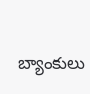బ్యాంకులు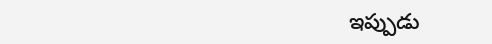ఇప్పుడు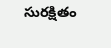సురక్షితం